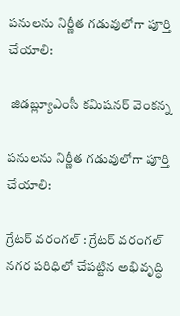పనులను నిర్ణీత గడువులోగా పూర్తి చేయాలి:

 జిడబ్ల్యూఎంసీ కమిషనర్ వెంకన్న

పనులను నిర్ణీత గడువులోగా పూర్తి చేయాలి:

గ్రేటర్ వరంగల్ : గ్రేటర్ వరంగల్ నగర పరిధిలో చేపట్టిన అభివృద్ధి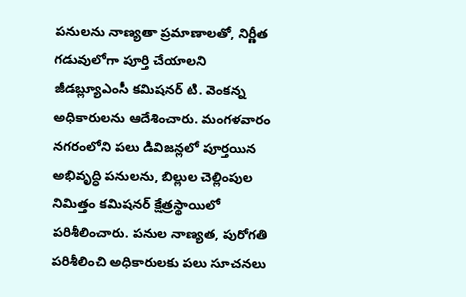పనులను నాణ్యతా ప్రమాణాలతో, నిర్ణీత గడువులోగా పూర్తి చేయాలని జీడబ్ల్యూఎంసీ కమిషనర్ టి. వెంకన్న అధికారులను ఆదేశించారు. మంగళవారం నగరంలోని పలు డివిజన్లలో పూర్తయిన అభివృద్ధి పనులను, బిల్లుల చెల్లింపుల నిమిత్తం కమిషనర్ క్షేత్రస్థాయిలో పరిశీలించారు. పనుల నాణ్యత, పురోగతి పరిశీలించి అధికారులకు పలు సూచనలు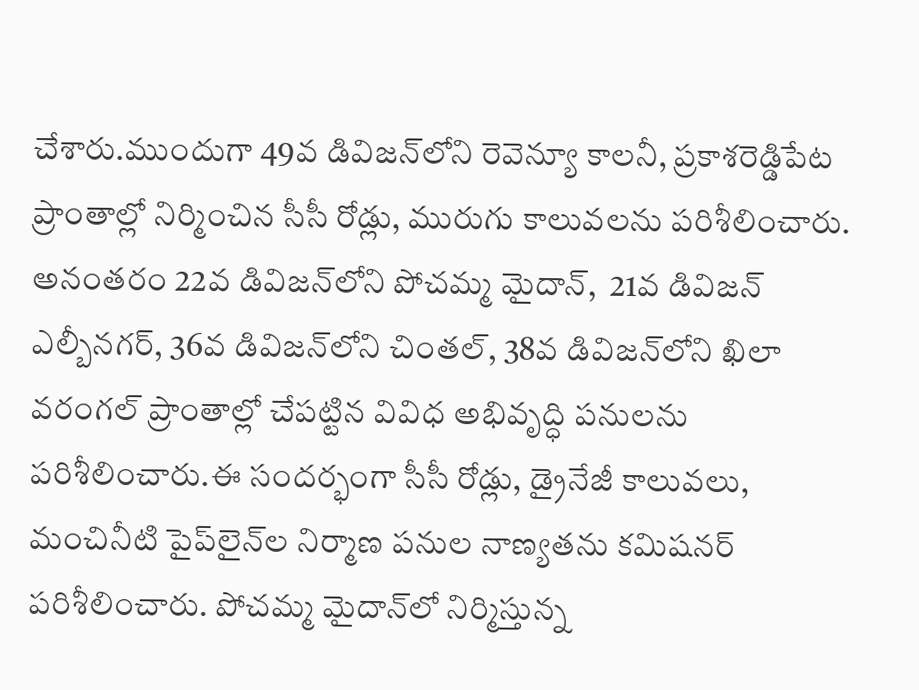చేశారు.ముందుగా 49వ డివిజన్‌లోని రెవెన్యూ కాలనీ, ప్రకాశరెడ్డిపేట ప్రాంతాల్లో నిర్మించిన సీసీ రోడ్లు, మురుగు కాలువలను పరిశీలించారు. అనంతరం 22వ డివిజన్‌లోని పోచమ్మ మైదాన్,  21వ డివిజన్ ఎల్బీనగర్, 36వ డివిజన్‌లోని చింతల్, 38వ డివిజన్‌లోని ఖిలా వరంగల్ ప్రాంతాల్లో చేపట్టిన వివిధ అభివృద్ధి పనులను పరిశీలించారు.ఈ సందర్భంగా సీసీ రోడ్లు, డ్రైనేజీ కాలువలు, మంచినీటి పైప్‌లైన్‌ల నిర్మాణ పనుల నాణ్యతను కమిషనర్ పరిశీలించారు. పోచమ్మ మైదాన్‌లో నిర్మిస్తున్న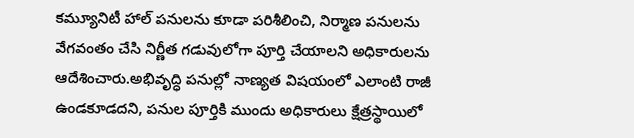కమ్యూనిటీ హాల్ పనులను కూడా పరిశీలించి, నిర్మాణ పనులను వేగవంతం చేసి నిర్ణీత గడువులోగా పూర్తి చేయాలని అధికారులను ఆదేశించారు.అభివృద్ధి పనుల్లో నాణ్యత విషయంలో ఎలాంటి రాజీ ఉండకూడదని, పనుల పూర్తికి ముందు అధికారులు క్షేత్రస్థాయిలో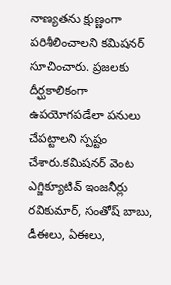నాణ్యతను క్షుణ్ణంగా పరిశీలించాలని కమిషనర్ సూచించారు. ప్రజలకు దీర్ఘకాలికంగా ఉపయోగపడేలా పనులు చేపట్టాలని స్పష్టం చేశారు.కమిషనర్ వెంట ఎగ్జిక్యూటివ్ ఇంజనీర్లు రవికుమార్, సంతోష్ బాబు, డీఈలు, ఏఈలు,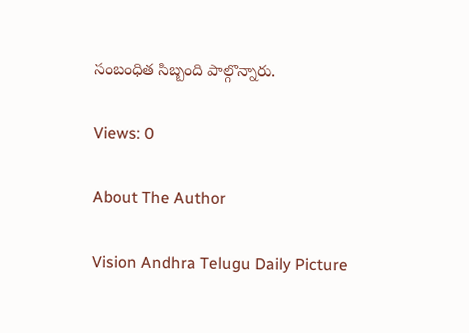సంబంధిత సిబ్బంది పాల్గొన్నారు.

Views: 0

About The Author

Vision Andhra Telugu Daily Picture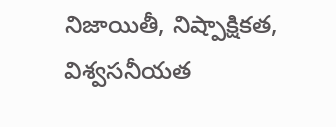నిజాయితీ, నిష్పాక్షికత, విశ్వసనీయత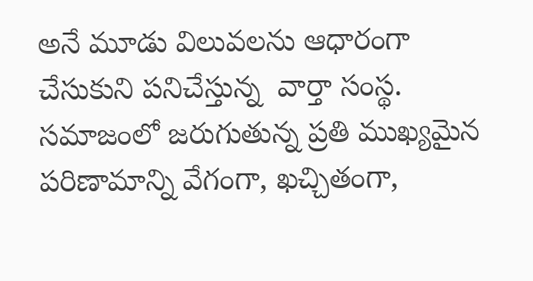అనే మూడు విలువలను ఆధారంగా చేసుకుని పనిచేస్తున్న  వార్తా సంస్థ. సమాజంలో జరుగుతున్న ప్రతి ముఖ్యమైన పరిణామాన్ని వేగంగా, ఖచ్చితంగా,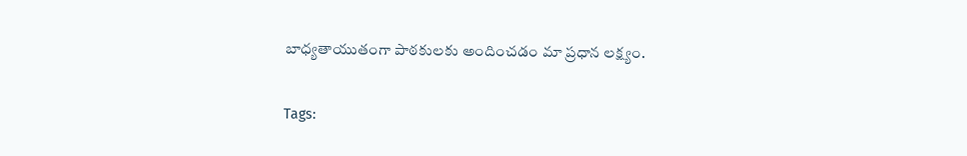బాధ్యతాయుతంగా పాఠకులకు అందించడం మా ప్రధాన లక్ష్యం.

Tags: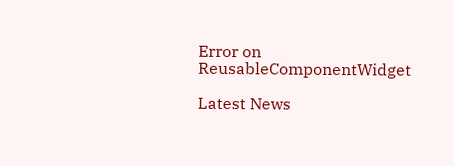Error on ReusableComponentWidget

Latest News